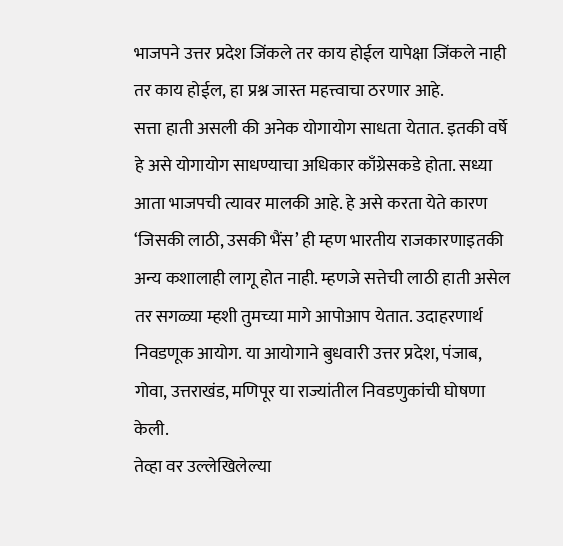भाजपने उत्तर प्रदेश जिंकले तर काय होईल यापेक्षा जिंकले नाही तर काय होईल, हा प्रश्न जास्त महत्त्वाचा ठरणार आहे.
सत्ता हाती असली की अनेक योगायोग साधता येतात. इतकी वर्षे हे असे योगायोग साधण्याचा अधिकार काँग्रेसकडे होता. सध्या आता भाजपची त्यावर मालकी आहे. हे असे करता येते कारण ‘जिसकी लाठी, उसकी भैंस’ ही म्हण भारतीय राजकारणाइतकी अन्य कशालाही लागू होत नाही. म्हणजे सत्तेची लाठी हाती असेल तर सगळ्या म्हशी तुमच्या मागे आपोआप येतात. उदाहरणार्थ निवडणूक आयोग. या आयोगाने बुधवारी उत्तर प्रदेश, पंजाब, गोवा, उत्तराखंड, मणिपूर या राज्यांतील निवडणुकांची घोषणा केली.
तेव्हा वर उल्लेखिलेल्या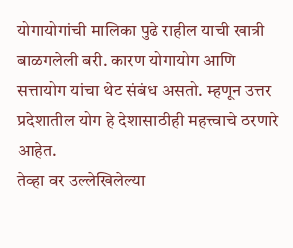योगायोगांची मालिका पुढे राहील याची खात्री बाळगलेली बरी. कारण योगायोग आणि सत्तायोग यांचा थेट संबंध असतो. म्हणून उत्तर प्रदेशातील योग हे देशासाठीही महत्त्वाचे ठरणारे आहेत.
तेव्हा वर उल्लेखिलेल्या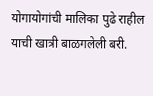योगायोगांची मालिका पुढे राहील याची खात्री बाळगलेली बरी.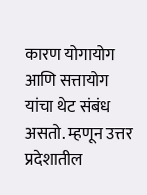कारण योगायोग आणि सत्तायोग यांचा थेट संबंध असतो. म्हणून उत्तर प्रदेशातील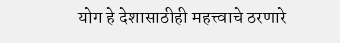योग हे देशासाठीही महत्त्वाचे ठरणारे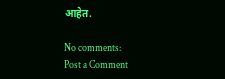आहेत.

No comments:
Post a Comment